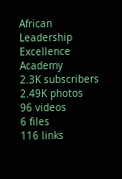African Leadership Excellence Academy
2.3K subscribers
2.49K photos
96 videos
6 files
116 links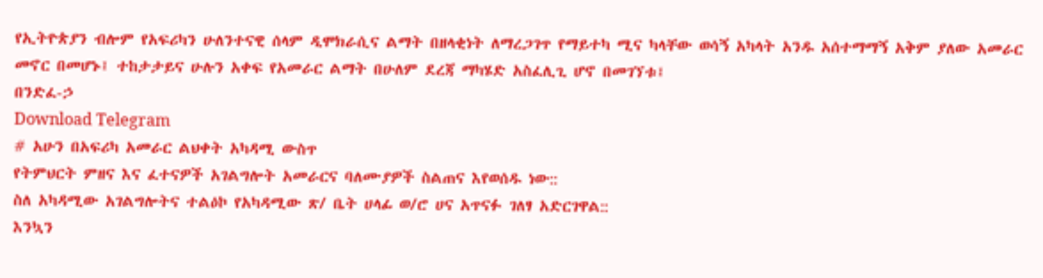የኢትዮጵያን ብሎም የአፍሪካን ሁለንተናዊ ሰላም ዲሞክራሲና ልማት በዘላቂነት ለማረጋገጥ የማይተካ ሚና ካላቸው ወሳኝ አካላት አንዱ አሰተማማኝ አቅም ያለው አመራር መኖር በመሆኑ፤ ተከታታይና ሁሉን አቀፍ የአመራር ልማት በሁለም ደረጃ ማካሄድ አስፈሊጊ ሆኖ በመገኘቱ፤
በንድፈ-ኃ
Download Telegram
# አሁን በአፍሪካ አመራር ልህቀት አካዳሚ ውስጥ
የትምህርት ምዘና እና ፈተናዎች አገልግሎት አመራርና ባለሙያዎች ስልጠና እየወሰዱ ነው::
ስለ አካዳሚው አገልግሎትና ተልዕኮ የአካዳሚው ጽ/ ቤት ሀላፊ ወ/ሮ ሀና አጥናፉ ገለፃ አድርገዋል::
እንኳን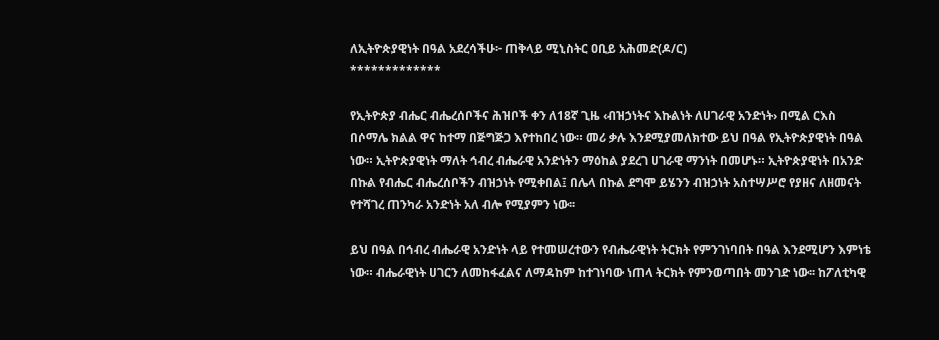ለኢትዮጵያዊነት በዓል አደረሳችሁ፦ ጠቅላይ ሚኒስትር ዐቢይ አሕመድ(ዶ/ር)
*************

የኢትዮጵያ ብሔር ብሔረሰቦችና ሕዝቦች ቀን ለ18ኛ ጊዜ ‹ብዝኃነትና እኩልነት ለሀገራዊ አንድነት› በሚል ርእስ በሶማሌ ክልል ዋና ከተማ በጅግጅጋ እየተከበረ ነው። መሪ ቃሉ እንደሚያመለክተው ይህ በዓል የኢትዮጵያዊነት በዓል ነው። ኢትዮጵያዊነት ማለት ኅብረ ብሔራዊ አንድነትን ማዕከል ያደረገ ሀገራዊ ማንነት በመሆኑ። ኢትዮጵያዊነት በአንድ በኩል የብሔር ብሔረሰቦችን ብዝኃነት የሚቀበል፤ በሌላ በኩል ደግሞ ይሄንን ብዝኃነት አስተሣሥሮ የያዘና ለዘመናት የተሻገረ ጠንካራ አንድነት አለ ብሎ የሚያምን ነው፡፡

ይህ በዓል በኅብረ ብሔራዊ አንድነት ላይ የተመሠረተውን የብሔራዊነት ትርክት የምንገነባበት በዓል እንደሚሆን እምነቴ ነው። ብሔራዊነት ሀገርን ለመከፋፈልና ለማዳከም ከተገነባው ነጠላ ትርክት የምንወጣበት መንገድ ነው፡፡ ከፖለቲካዊ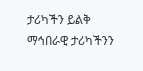ታሪካችን ይልቅ ማኅበራዊ ታሪካችንን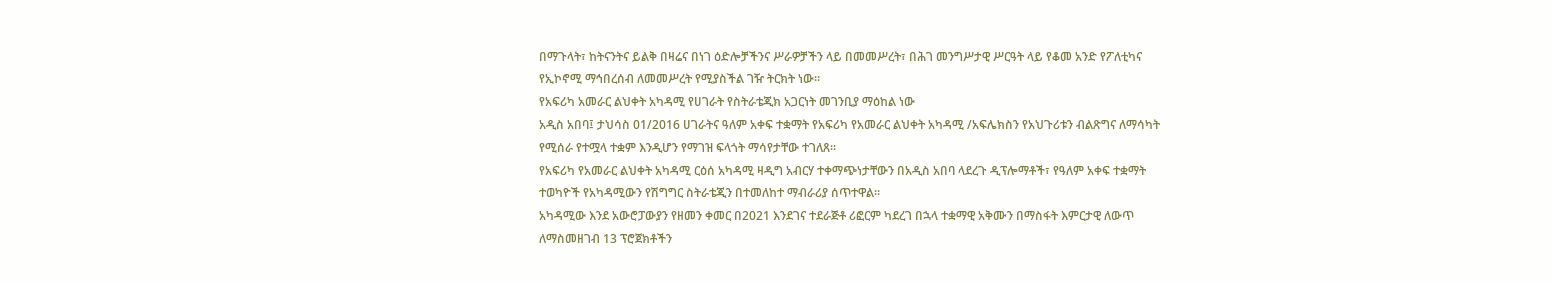በማጉላት፣ ከትናንትና ይልቅ በዛሬና በነገ ዕድሎቻችንና ሥራዎቻችን ላይ በመመሥረት፣ በሕገ መንግሥታዊ ሥርዓት ላይ የቆመ አንድ የፖለቲካና የኢኮኖሚ ማኅበረሰብ ለመመሥረት የሚያስችል ገዥ ትርክት ነው።
የአፍሪካ አመራር ልህቀት አካዳሚ የሀገራት የስትራቴጂክ አጋርነት መገንቢያ ማዕከል ነው
አዲስ አበባ፤ ታህሳስ 01/2016 ሀገራትና ዓለም አቀፍ ተቋማት የአፍሪካ የአመራር ልህቀት አካዳሚ /አፍሌክስን የአህጉሪቱን ብልጽግና ለማሳካት የሚሰራ የተሟላ ተቋም እንዲሆን የማገዝ ፍላጎት ማሳየታቸው ተገለጸ፡፡
የአፍሪካ የአመራር ልህቀት አካዳሚ ርዕሰ አካዳሚ ዛዲግ አብርሃ ተቀማጭነታቸውን በአዲስ አበባ ላደረጉ ዲፕሎማቶች፣ የዓለም አቀፍ ተቋማት ተወካዮች የአካዳሚውን የሽግግር ስትራቴጂን በተመለከተ ማብራሪያ ሰጥተዋል፡፡
አካዳሚው እንደ አውሮፓውያን የዘመን ቀመር በ2021 እንደገና ተደራጅቶ ሪፎርም ካደረገ በኋላ ተቋማዊ አቅሙን በማስፋት እምርታዊ ለውጥ ለማስመዘገብ 13 ፕሮጀክቶችን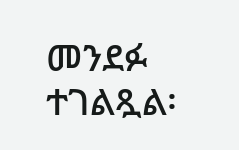መንደፉ ተገልጿል፡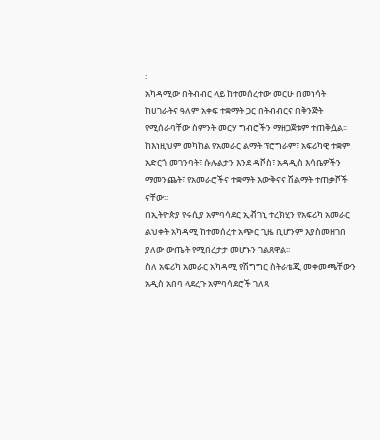፡
አካዳሚው በትብብር ላይ ከተመሰረተው መርሁ በመነሳት ከሀገራትና ዓለም አቀፍ ተቋማት ጋር በትብብርና በቅንጅት የሚሰራባቸው ስምንት መርሃ ግብሮችን ማዘጋጀቱም ተጠቅሷል፡፡
ከእነዚህም መካከል የአመራር ልማት ፕሮግራም፣ አፍሪካዊ ተቋም አድርጎ መገንባት፣ ሱሉልታን እንደ ዳቮስ፣ አዳዲስ እሳቤዎችን ማመንጨት፣ የአመራሮችና ተቋማት እውቅናና ሽልማት ተጠቃሾች ናቸው፡፡
በኢትዮጵያ የሩሲያ አምባሳደር ኢቭገኒ ተረክሂን የአፍሪካ አመራር ልህቀት አካዳሚ ከተመሰረተ አጭር ጊዜ ቢሆንም እያስመዘገበ ያለው ውጤት የሚበረታታ መሆኑን ገልጸዋል፡፡
ስለ አፍሪካ አመራር አካዳሚ የሽግግር ስትራቴጂ መቀመጫቸውን አዲስ አበባ ላደረጉ አምባሳደሮች ገለጻ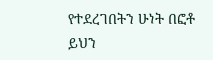የተደረገበትን ሁነት በፎቶ ይህን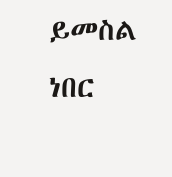ይመስል ነበር